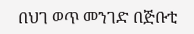በህገ ወጥ መንገድ በጅቡቲ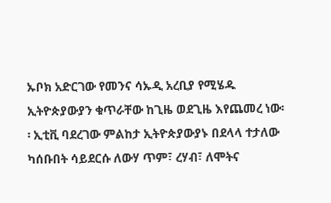ኡቦክ አድርገው የመንና ሳኡዲ አረቢያ የሚሄዱ ኢትዮጵያውያን ቁጥራቸው ከጊዜ ወደጊዜ እየጨመረ ነው፡፡ ኢቲቪ ባደረገው ምልከታ ኢትዮጵያውያኑ በደላላ ተታለው ካሰቡበት ሳይደርሱ ለውሃ ጥም፣ ረሃብ፣ ለሞትና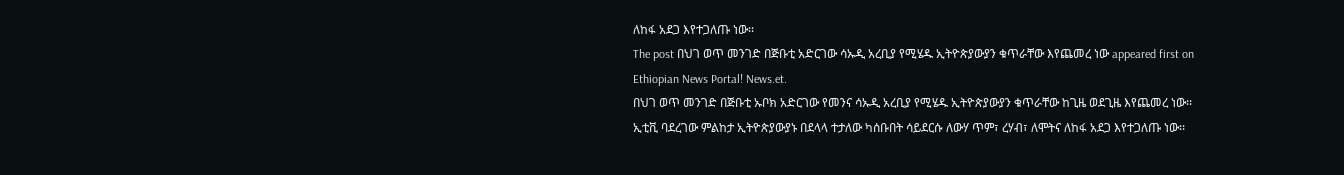ለከፋ አደጋ እየተጋለጡ ነው፡፡
The post በህገ ወጥ መንገድ በጅቡቲ አድርገው ሳኡዲ አረቢያ የሚሄዱ ኢትዮጵያውያን ቁጥራቸው እየጨመረ ነው appeared first on Ethiopian News Portal! News.et.
በህገ ወጥ መንገድ በጅቡቲ ኡቦክ አድርገው የመንና ሳኡዲ አረቢያ የሚሄዱ ኢትዮጵያውያን ቁጥራቸው ከጊዜ ወደጊዜ እየጨመረ ነው፡፡ ኢቲቪ ባደረገው ምልከታ ኢትዮጵያውያኑ በደላላ ተታለው ካሰቡበት ሳይደርሱ ለውሃ ጥም፣ ረሃብ፣ ለሞትና ለከፋ አደጋ እየተጋለጡ ነው፡፡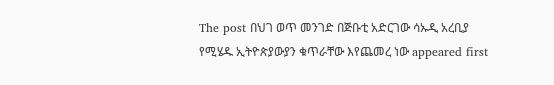The post በህገ ወጥ መንገድ በጅቡቲ አድርገው ሳኡዲ አረቢያ የሚሄዱ ኢትዮጵያውያን ቁጥራቸው እየጨመረ ነው appeared first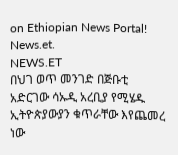on Ethiopian News Portal! News.et.
NEWS.ET
በህገ ወጥ መንገድ በጅቡቲ አድርገው ሳኡዲ አረቢያ የሚሄዱ ኢትዮጵያውያን ቁጥራቸው እየጨመረ ነው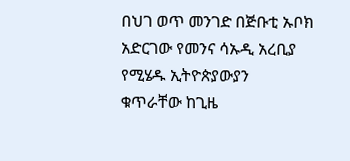በህገ ወጥ መንገድ በጅቡቲ ኡቦክ አድርገው የመንና ሳኡዲ አረቢያ የሚሄዱ ኢትዮጵያውያን ቁጥራቸው ከጊዜ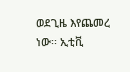ወደጊዜ እየጨመረ ነው፡፡ ኢቲቪ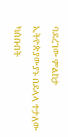ባደረገው ምልከታ ኢትዮጵያውያኑ በደላላ ተታለው ካሰቡበት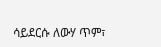ሳይደርሱ ለውሃ ጥም፣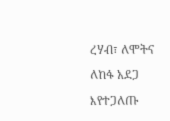ረሃብ፣ ለሞትና ለከፋ አደጋ እየተጋለጡ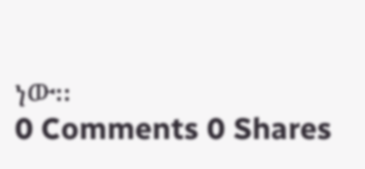ነው፡፡
0 Comments 0 Shares